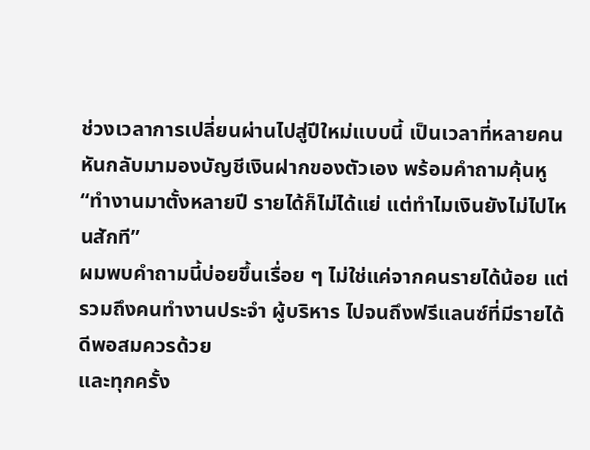ช่วงเวลาการเปลี่ยนผ่านไปสู่ปีใหม่แบบนี้ เป็นเวลาที่หลายคนหันกลับมามองบัญชีเงินฝากของตัวเอง พร้อมคำถามคุ้นหู “ทำงานมาตั้งหลายปี รายได้ก็ไม่ได้แย่ แต่ทำไมเงินยังไม่ไปไหนสักที”
ผมพบคำถามนี้บ่อยขึ้นเรื่อย ๆ ไม่ใช่แค่จากคนรายได้น้อย แต่รวมถึงคนทำงานประจำ ผู้บริหาร ไปจนถึงฟรีแลนซ์ที่มีรายได้ดีพอสมควรด้วย
และทุกครั้ง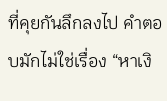ที่คุยกันลึกลงไป คำตอบมักไม่ใช่เรื่อง “หาเงิ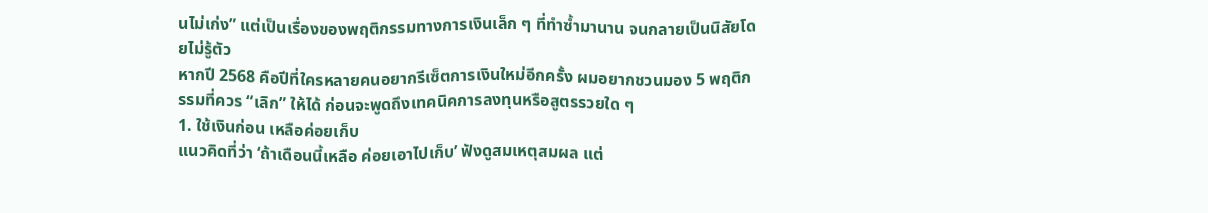นไม่เก่ง” แต่เป็นเรื่องของพฤติกรรมทางการเงินเล็ก ๆ ที่ทำซ้ำมานาน จนกลายเป็นนิสัยโดยไม่รู้ตัว
หากปี 2568 คือปีที่ใครหลายคนอยากรีเซ็ตการเงินใหม่อีกครั้ง ผมอยากชวนมอง 5 พฤติกรรมที่ควร “เลิก” ให้ได้ ก่อนจะพูดถึงเทคนิคการลงทุนหรือสูตรรวยใด ๆ
1. ใช้เงินก่อน เหลือค่อยเก็บ
แนวคิดที่ว่า ‘ถ้าเดือนนี้เหลือ ค่อยเอาไปเก็บ’ ฟังดูสมเหตุสมผล แต่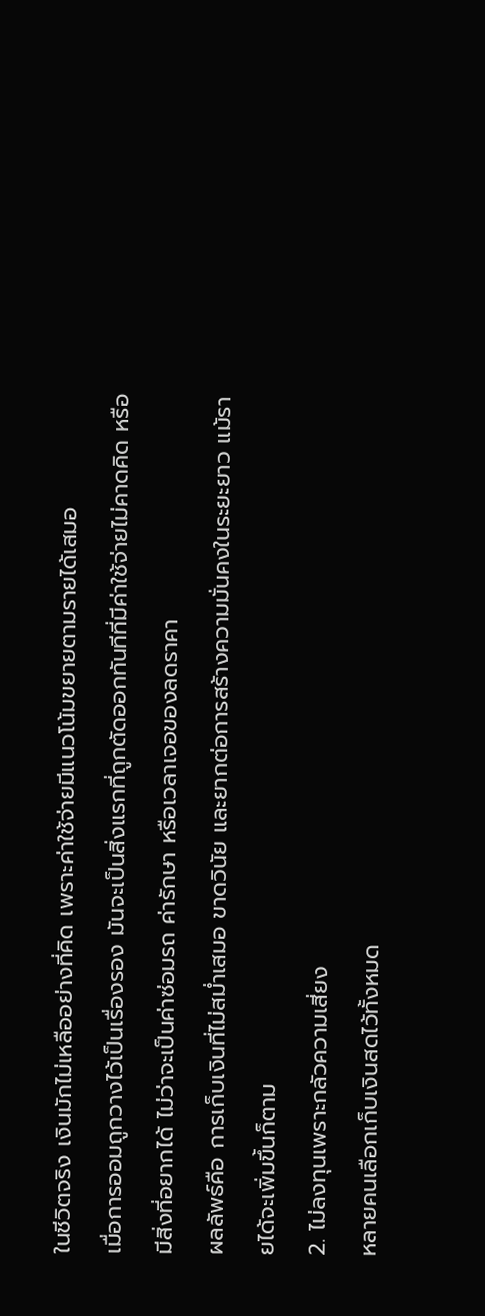ในชีวิตจริง เงินมักไม่เหลืออย่างที่คิด เพราะค่าใช้จ่ายมีแนวโน้มขยายตามรายได้เสมอ
เมื่อการออมถูกวางไว้เป็นเรื่องรอง มันจะเป็นสิ่งแรกที่ถูกตัดออกทันทีที่มีค่าใช้จ่ายไม่คาดคิด หรือมีสิ่งที่อยากได้ ไม่ว่าจะเป็นค่าซ่อมรถ ค่ารักษา หรือเวลาเจอของลดราคา
ผลลัพธ์คือ การเก็บเงินที่ไม่สม่ำเสมอ ขาดวินัย และยากต่อการสร้างความมั่นคงในระยะยาว แม้รายได้จะเพิ่มขึ้นก็ตาม
2. ไม่ลงทุนเพราะกลัวความเสี่ยง
หลายคนเลือกเก็บเงินสดไว้ทั้งหมด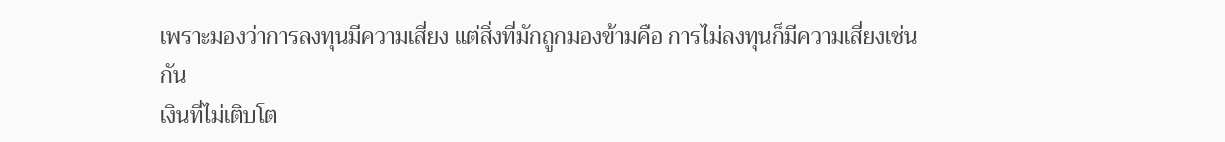เพราะมองว่าการลงทุนมีความเสี่ยง แต่สิ่งที่มักถูกมองข้ามคือ การไม่ลงทุนก็มีความเสี่ยงเช่นกัน
เงินที่ไม่เติบโต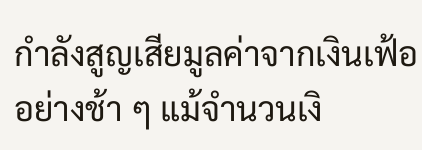กำลังสูญเสียมูลค่าจากเงินเฟ้ออย่างช้า ๆ แม้จำนวนเงิ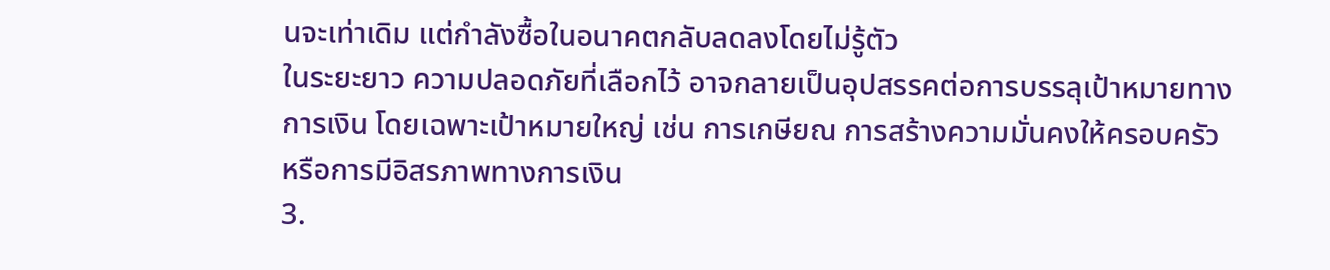นจะเท่าเดิม แต่กำลังซื้อในอนาคตกลับลดลงโดยไม่รู้ตัว
ในระยะยาว ความปลอดภัยที่เลือกไว้ อาจกลายเป็นอุปสรรคต่อการบรรลุเป้าหมายทางการเงิน โดยเฉพาะเป้าหมายใหญ่ เช่น การเกษียณ การสร้างความมั่นคงให้ครอบครัว หรือการมีอิสรภาพทางการเงิน
3.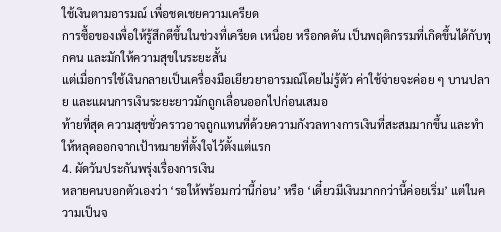ใช้เงินตามอารมณ์ เพื่อชดเชยความเครียด
การซื้อของเพื่อให้รู้สึกดีขึ้นในช่วงที่เครียด เหนื่อย หรือกดดัน เป็นพฤติกรรมที่เกิดขึ้นได้กับทุกคน และมักให้ความสุขในระยะสั้น
แต่เมื่อการใช้เงินกลายเป็นเครื่องมือเยียวยาอารมณ์โดยไม่รู้ตัว ค่าใช้จ่ายจะค่อย ๆ บานปลาย และแผนการเงินระยะยาวมักถูกเลื่อนออกไปก่อนเสมอ
ท้ายที่สุด ความสุขชั่วคราวอาจถูกแทนที่ด้วยความกังวลทางการเงินที่สะสมมากขึ้น และทำให้หลุดออกจากเป้าหมายที่ตั้งใจไว้ตั้งแต่แรก
4. ผัดวันประกันพรุ่งเรื่องการเงิน
หลายคนบอกตัวเองว่า ‘รอให้พร้อมกว่านี้ก่อน’ หรือ ‘เดี๋ยวมีเงินมากกว่านี้ค่อยเริ่ม’ แต่ในความเป็นจ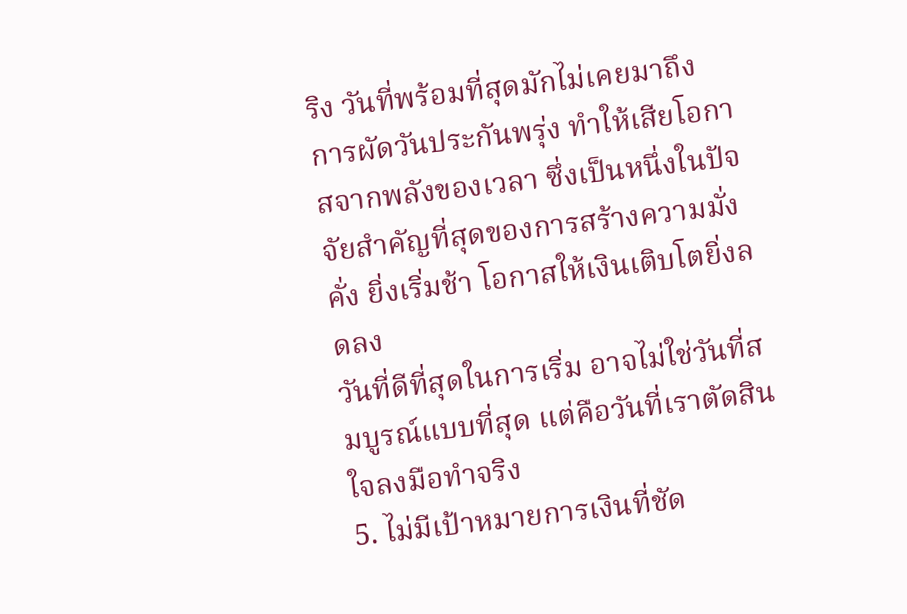ริง วันที่พร้อมที่สุดมักไม่เคยมาถึง
การผัดวันประกันพรุ่ง ทำให้เสียโอกาสจากพลังของเวลา ซึ่งเป็นหนึ่งในปัจจัยสำคัญที่สุดของการสร้างความมั่งคั่ง ยิ่งเริ่มช้า โอกาสให้เงินเติบโตยิ่งลดลง
วันที่ดีที่สุดในการเริ่ม อาจไม่ใช่วันที่สมบูรณ์แบบที่สุด แต่คือวันที่เราตัดสินใจลงมือทำจริง
5. ไม่มีเป้าหมายการเงินที่ชัด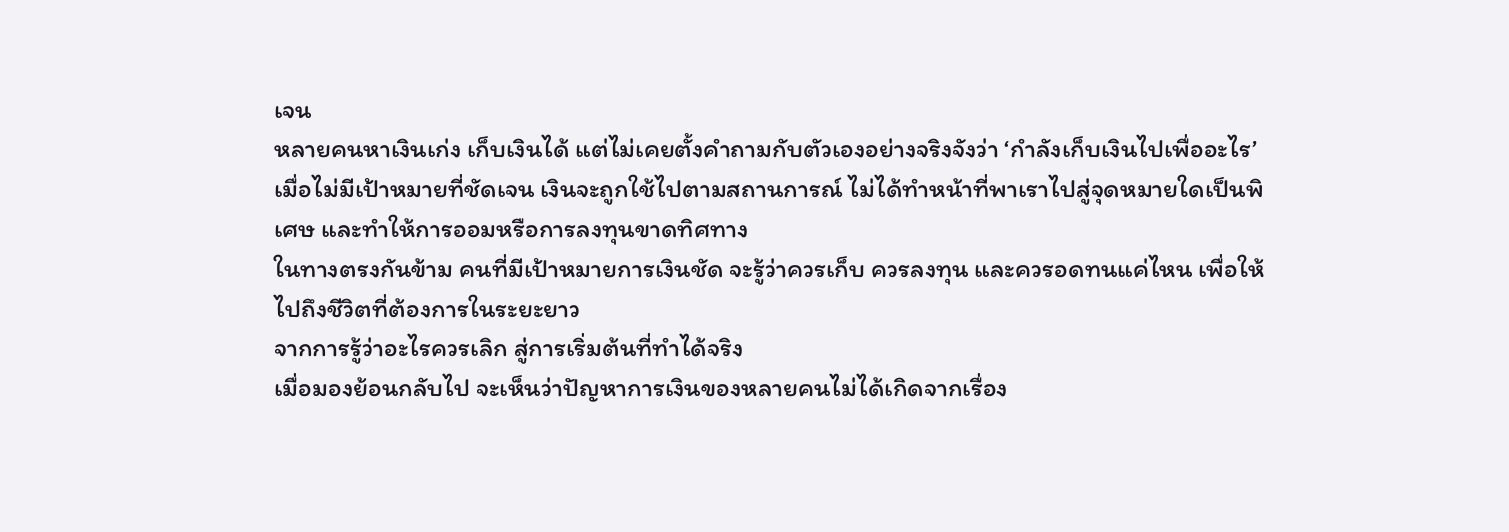เจน
หลายคนหาเงินเก่ง เก็บเงินได้ แต่ไม่เคยตั้งคำถามกับตัวเองอย่างจริงจังว่า ‘กำลังเก็บเงินไปเพื่ออะไร’
เมื่อไม่มีเป้าหมายที่ชัดเจน เงินจะถูกใช้ไปตามสถานการณ์ ไม่ได้ทำหน้าที่พาเราไปสู่จุดหมายใดเป็นพิเศษ และทำให้การออมหรือการลงทุนขาดทิศทาง
ในทางตรงกันข้าม คนที่มีเป้าหมายการเงินชัด จะรู้ว่าควรเก็บ ควรลงทุน และควรอดทนแค่ไหน เพื่อให้ไปถึงชีวิตที่ต้องการในระยะยาว
จากการรู้ว่าอะไรควรเลิก สู่การเริ่มต้นที่ทำได้จริง
เมื่อมองย้อนกลับไป จะเห็นว่าปัญหาการเงินของหลายคนไม่ได้เกิดจากเรื่อง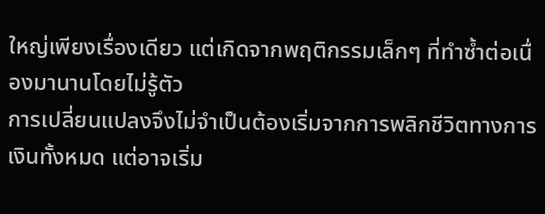ใหญ่เพียงเรื่องเดียว แต่เกิดจากพฤติกรรมเล็กๆ ที่ทำซ้ำต่อเนื่องมานานโดยไม่รู้ตัว
การเปลี่ยนแปลงจึงไม่จำเป็นต้องเริ่มจากการพลิกชีวิตทางการเงินทั้งหมด แต่อาจเริ่ม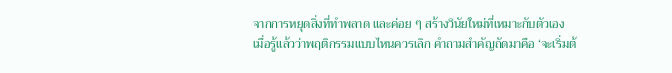จากการหยุดสิ่งที่ทำพลาด และค่อย ๆ สร้างวินัยใหม่ที่เหมาะกับตัวเอง
เมื่อรู้แล้วว่าพฤติกรรมแบบไหนควรเลิก คำถามสำคัญถัดมาคือ ‘จะเริ่มต้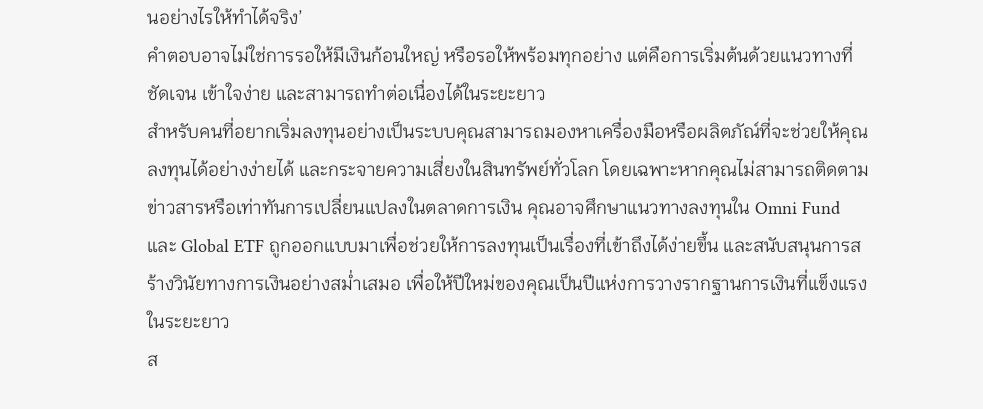นอย่างไรให้ทำได้จริง’
คำตอบอาจไม่ใช่การรอให้มีเงินก้อนใหญ่ หรือรอให้พร้อมทุกอย่าง แต่คือการเริ่มต้นด้วยแนวทางที่ชัดเจน เข้าใจง่าย และสามารถทำต่อเนื่องได้ในระยะยาว
สำหรับคนที่อยากเริ่มลงทุนอย่างเป็นระบบคุณสามารถมองหาเครื่องมือหรือผลิตภัณ์ที่จะช่วยให้คุณลงทุนได้อย่างง่ายได้ และกระจายความเสี่ยงในสินทรัพย์ทั่วโลก โดยเฉพาะหากคุณไม่สามารถติดตามข่าวสารหรือเท่าทันการเปลี่ยนแปลงในตลาดการเงิน คุณอาจศึกษาแนวทางลงทุนใน Omni Fund และ Global ETF ถูกออกแบบมาเพื่อช่วยให้การลงทุนเป็นเรื่องที่เข้าถึงได้ง่ายขึ้น และสนับสนุนการสร้างวินัยทางการเงินอย่างสม่ำเสมอ เพื่อให้ปีใหม่ของคุณเป็นปีแห่งการวางรากฐานการเงินที่แข็งแรงในระยะยาว
ส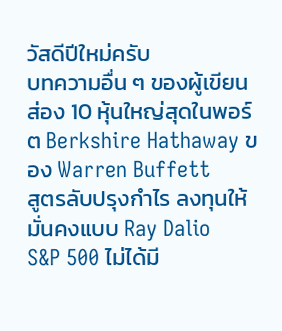วัสดีปีใหม่ครับ
บทความอื่น ๆ ของผู้เขียน
ส่อง 10 หุ้นใหญ่สุดในพอร์ต Berkshire Hathaway ของ Warren Buffett
สูตรลับปรุงกำไร ลงทุนให้มั่นคงแบบ Ray Dalio
S&P 500 ไม่ได้มี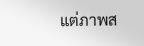แต่ภาพส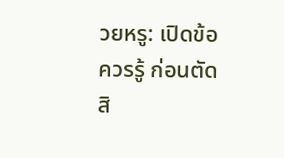วยหรู: เปิดข้อควรรู้ ก่อนตัดสิ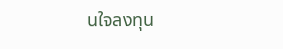นใจลงทุน